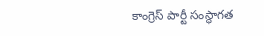కాంగ్రెస్ పార్టీ సంస్థాగత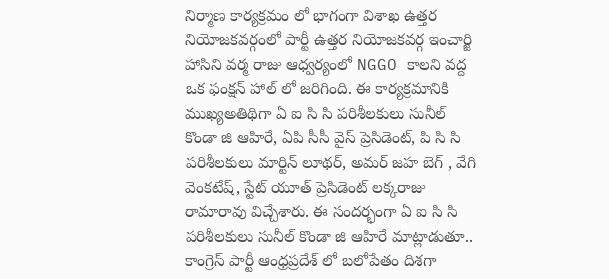నిర్మాణ కార్యక్రమం లో భాగంగా విశాఖ ఉత్తర నియోజకవర్గంలో పార్టీ ఉత్తర నియోజకవర్గ ఇంచార్జి హాసిని వర్మ రాజు ఆధ్వర్యంలో NGGO కాలని వద్ద ఒక ఫంక్షన్ హాల్ లో జరిగింది. ఈ కార్యక్రమానికి ముఖ్యఅతిథిగా ఏ ఐ సి సి పరిశీలకులు సునీల్ కొండా జి ఆహిరే, ఏపి సీసీ వైస్ ప్రెసిడెంట్, పి సి సి పరిశీలకులు మార్టిన్ లూథర్, అమర్ జహ బెగ్ , వేగి వెంకటేష్, స్టేట్ యూత్ ప్రెసిడెంట్ లక్కరాజు రామారావు విచ్చేశారు. ఈ సందర్భంగా ఏ ఐ సి సి పరిశీలకులు సునీల్ కొండా జి ఆహిరే మాట్లాడుతూ.. కాంగ్రెస్ పార్టీ ఆంధ్రప్రదేశ్ లో బలోపేతం దిశగా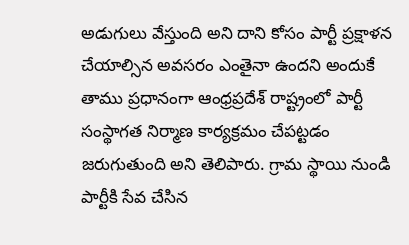అడుగులు వేస్తుంది అని దాని కోసం పార్టీ ప్రక్షాళన చేయాల్సిన అవసరం ఎంతైనా ఉందని అందుకే తాము ప్రధానంగా ఆంధ్రప్రదేశ్ రాష్ట్రంలో పార్టీ సంస్థాగత నిర్మాణ కార్యక్రమం చేపట్టడం జరుగుతుంది అని తెలిపారు. గ్రామ స్థాయి నుండి పార్టీకి సేవ చేసిన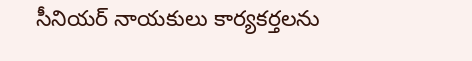సీనియర్ నాయకులు కార్యకర్తలను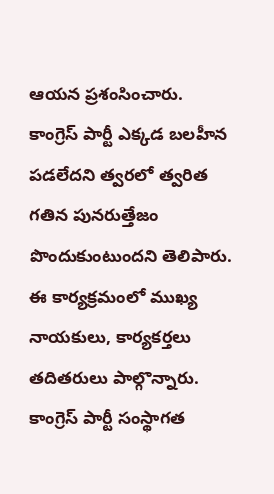ఆయన ప్రశంసించారు. కాంగ్రెస్ పార్టీ ఎక్కడ బలహీన పడలేదని త్వరలో త్వరిత గతిన పునరుత్తేజం పొందుకుంటుందని తెలిపారు. ఈ కార్యక్రమంలో ముఖ్య నాయకులు, కార్యకర్తలు తదితరులు పాల్గొన్నారు.
కాంగ్రెస్ పార్టీ సంస్థాగత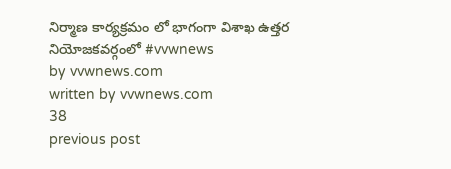నిర్మాణ కార్యక్రమం లో భాగంగా విశాఖ ఉత్తర నియోజకవర్గంలో #vvwnews
by vvwnews.com
written by vvwnews.com
38
previous post